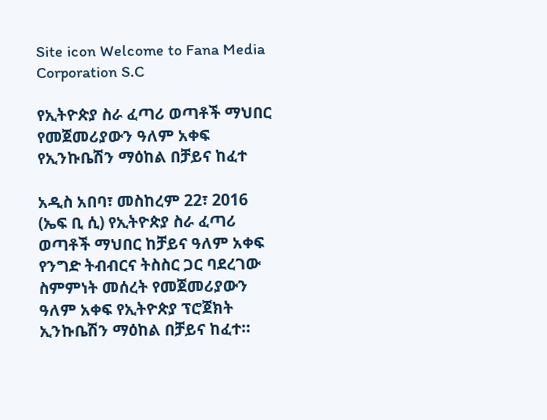Site icon Welcome to Fana Media Corporation S.C

የኢትዮጵያ ስራ ፈጣሪ ወጣቶች ማህበር የመጀመሪያውን ዓለም አቀፍ የኢንኩቤሽን ማዕከል በቻይና ከፈተ

አዲስ አበባ፣ መስከረም 22፣ 2016 (ኤፍ ቢ ሲ) የኢትዮጵያ ስራ ፈጣሪ ወጣቶች ማህበር ከቻይና ዓለም አቀፍ የንግድ ትብብርና ትስስር ጋር ባደረገው ስምምነት መሰረት የመጀመሪያውን ዓለም አቀፍ የኢትዮጵያ ፕሮጀክት ኢንኩቤሽን ማዕከል በቻይና ከፈተ።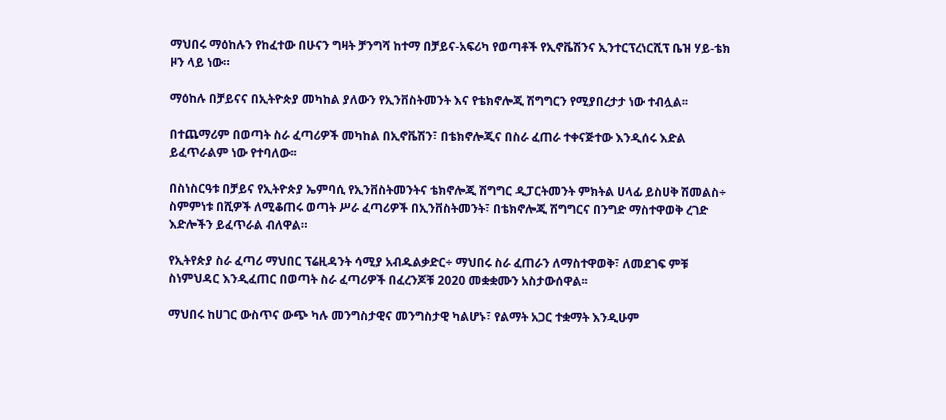ማህበሩ ማዕከሉን የከፈተው በሁናን ግዛት ቻንግሻ ከተማ በቻይና-አፍሪካ የወጣቶች የኢኖቬሽንና ኢንተርፕረነርሺፕ ቤዝ ሃይ-ቴክ ዞን ላይ ነው።

ማዕከሉ በቻይናና በኢትዮጵያ መካከል ያለውን የኢንቨስትመንት እና የቴክኖሎጂ ሽግግርን የሚያበረታታ ነው ተብሏል፡፡

በተጨማሪም በወጣት ስራ ፈጣሪዎች መካከል በኢኖቬሽን፣ በቴክኖሎጂና በስራ ፈጠራ ተቀናጅተው እንዲሰሩ እድል ይፈጥራልም ነው የተባለው፡፡

በስነስርዓቱ በቻይና የኢትዮጵያ ኤምባሲ የኢንቨስትመንትና ቴክኖሎጂ ሽግግር ዲፓርትመንት ምክትል ሀላፊ ይስሀቅ ሽመልስ÷ ስምምነቱ በሺዎች ለሚቆጠሩ ወጣት ሥራ ፈጣሪዎች በኢንቨስትመንት፣ በቴክኖሎጂ ሽግግርና በንግድ ማስተዋወቅ ረገድ እድሎችን ይፈጥራል ብለዋል።

የኢትየጵያ ስራ ፈጣሪ ማህበር ፕሬዚዳንት ሳሚያ አብዱልቃድር÷ ማህበሩ ስራ ፈጠራን ለማስተዋወቅ፣ ለመደገፍ ምቹ ስነምህዳር እንዲፈጠር በወጣት ስራ ፈጣሪዎች በፈረንጆቹ 2020 መቋቋሙን አስታውሰዋል፡፡

ማህበሩ ከሀገር ውስጥና ውጭ ካሉ መንግስታዊና መንግስታዊ ካልሆኑ፣ የልማት አጋር ተቋማት እንዲሁም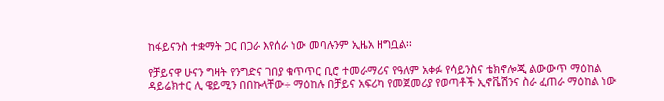ከፋይናንስ ተቋማት ጋር በጋራ እየሰራ ነው መባሉንም ኢዜአ ዘግቧል፡፡

የቻይናዋ ሁናን ግዛት የንግድና ገበያ ቁጥጥር ቢሮ ተመራማሪና የዓለም አቀፉ የሳይንስና ቴክኖሎጂ ልውውጥ ማዕከል ዳይሬክተር ሊ ዌይሚን በበኩላቸው÷ ማዕከሉ በቻይና አፍሪካ የመጀመሪያ የወጣቶች ኢኖቬሽንና ስራ ፈጠራ ማዕከል ነው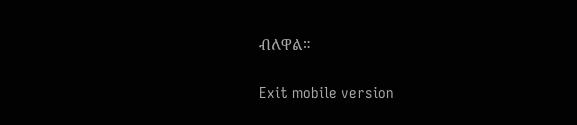ብለዋል።

Exit mobile version